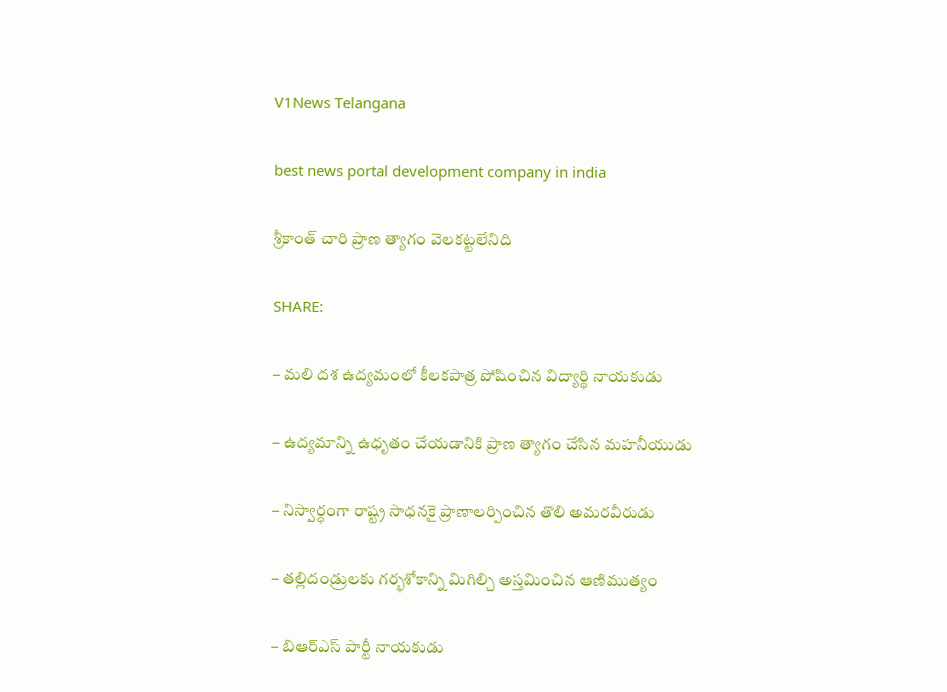V1News Telangana

best news portal development company in india

శ్రీకాంత్ చారి ప్రాణ త్యాగం వెలకట్టలేనిది

SHARE:

– మలి దశ ఉద్యమంలో కీలకపాత్ర పోషించిన విద్యార్థి నాయకుడు

– ఉద్యమాన్ని ఉధృతం చేయడానికి ప్రాణ త్యాగం చేసిన మహనీయుడు

– నిస్వార్ధంగా రాష్ట్ర సాధనకై ప్రాణాలర్పించిన తొలి అమరవీరుడు

– తల్లిదండ్రులకు గర్భశోకాన్ని మిగిల్చి అస్తమించిన ఆణిముత్యం

– బిఆర్ఎస్ పార్టీ నాయకుడు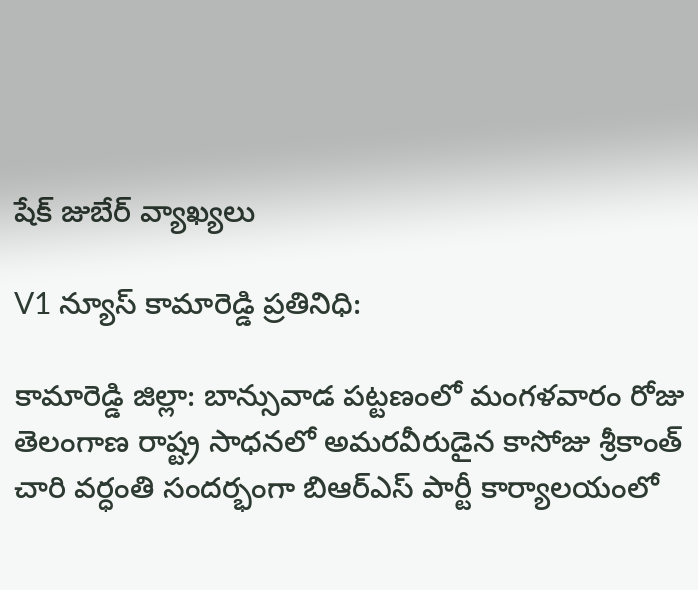షేక్ జుబేర్ వ్యాఖ్యలు

V1 న్యూస్ కామారెడ్డి ప్రతినిధి:

కామారెడ్డి జిల్లా: బాన్సువాడ పట్టణంలో మంగళవారం రోజు తెలంగాణ రాష్ట్ర సాధనలో అమరవీరుడైన కాసోజు శ్రీకాంత్ చారి వర్ధంతి సందర్భంగా బిఆర్ఎస్ పార్టీ కార్యాలయంలో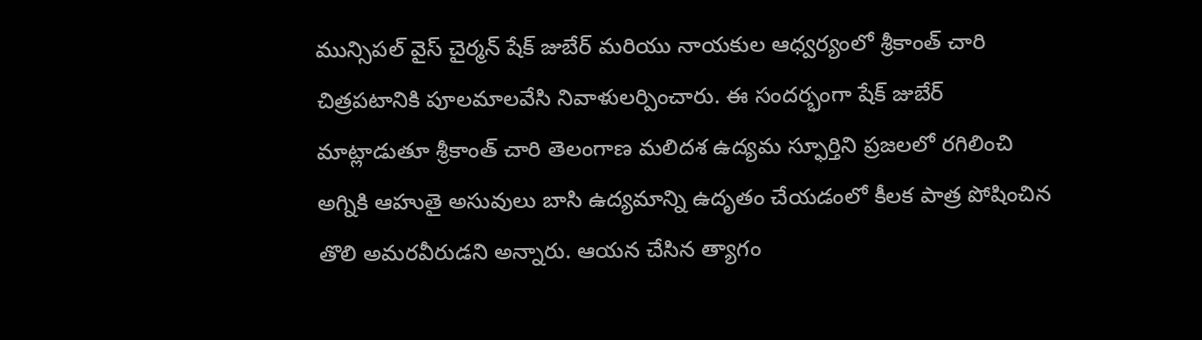మున్సిపల్ వైస్ చైర్మన్ షేక్ జుబేర్ మరియు నాయకుల ఆధ్వర్యంలో శ్రీకాంత్ చారి చిత్రపటానికి పూలమాలవేసి నివాళులర్పించారు. ఈ సందర్భంగా షేక్ జుబేర్ మాట్లాడుతూ శ్రీకాంత్ చారి తెలంగాణ మలిదశ ఉద్యమ స్ఫూర్తిని ప్రజలలో రగిలించి అగ్నికి ఆహుతై అసువులు బాసి ఉద్యమాన్ని ఉదృతం చేయడంలో కీలక పాత్ర పోషించిన తొలి అమరవీరుడని అన్నారు. ఆయన చేసిన త్యాగం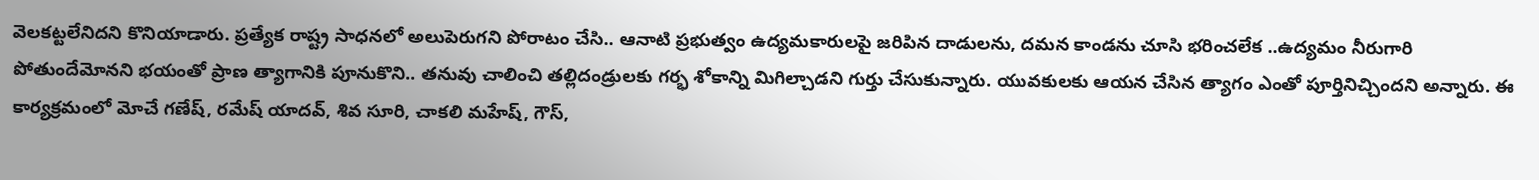వెలకట్టలేనిదని కొనియాడారు. ప్రత్యేక రాష్ట్ర సాధనలో అలుపెరుగని పోరాటం చేసి.. ఆనాటి ప్రభుత్వం ఉద్యమకారులపై జరిపిన దాడులను, దమన కాండను చూసి భరించలేక ..ఉద్యమం నీరుగారి పోతుందేమోనని భయంతో ప్రాణ త్యాగానికి పూనుకొని.. తనువు చాలించి తల్లిదండ్రులకు గర్భ శోకాన్ని మిగిల్చాడని గుర్తు చేసుకున్నారు. యువకులకు ఆయన చేసిన త్యాగం ఎంతో పూర్తినిచ్చిందని అన్నారు. ఈ కార్యక్రమంలో మోచే గణేష్, రమేష్ యాదవ్, శివ సూరి, చాకలి మహేష్, గౌస్,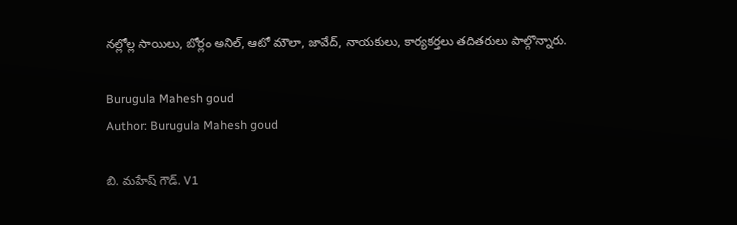నల్లోల్ల సాయిలు, బోర్లం అనిల్, ఆటో మౌలా, జావేద్, నాయకులు, కార్యకర్తలు తదితరులు పాల్గొన్నారు.

Burugula Mahesh goud
Author: Burugula Mahesh goud

బి. మహేష్ గౌడ్. V1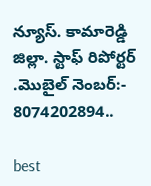న్యూస్. కామారెడ్డి జిల్లా. స్టాఫ్ రిపోర్టర్ .మొబైల్ నెంబర్:- 8074202894..

best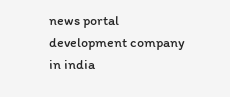news portal development company in india